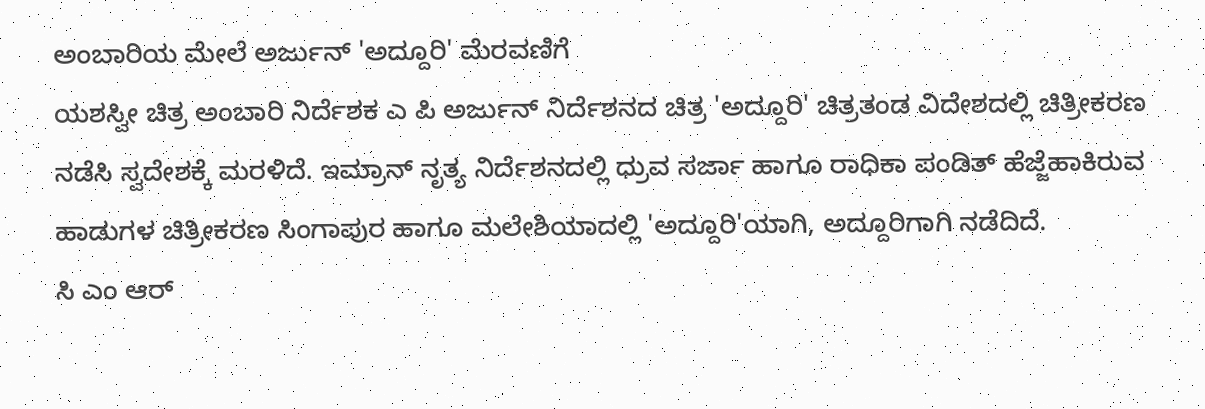ಅಂಬಾರಿಯ ಮೇಲೆ ಅರ್ಜುನ್ 'ಅದ್ದೂರಿ' ಮೆರವಣಿಗೆ
ಯಶಸ್ವೀ ಚಿತ್ರ ಅಂಬಾರಿ ನಿರ್ದೆಶಕ ಎ ಪಿ ಅರ್ಜುನ್ ನಿರ್ದೆಶನದ ಚಿತ್ರ 'ಅದ್ದೂರಿ' ಚಿತ್ರತಂಡ ವಿದೇಶದಲ್ಲಿ ಚಿತ್ರೀಕರಣ ನಡೆಸಿ ಸ್ವದೇಶಕ್ಕೆ ಮರಳಿದೆ. ಇಮ್ರಾನ್ ನೃತ್ಯ ನಿರ್ದೆಶನದಲ್ಲಿ ಧ್ರುವ ಸರ್ಜಾ ಹಾಗೂ ರಾಧಿಕಾ ಪಂಡಿತ್ ಹೆಜ್ಜೆಹಾಕಿರುವ ಹಾಡುಗಳ ಚಿತ್ರೀಕರಣ ಸಿಂಗಾಪುರ ಹಾಗೂ ಮಲೇಶಿಯಾದಲ್ಲಿ 'ಅದ್ದೂರಿ'ಯಾಗಿ, ಅದ್ದೂರಿಗಾಗಿ ನಡೆದಿದೆ.
ಸಿ ಎಂ ಆರ್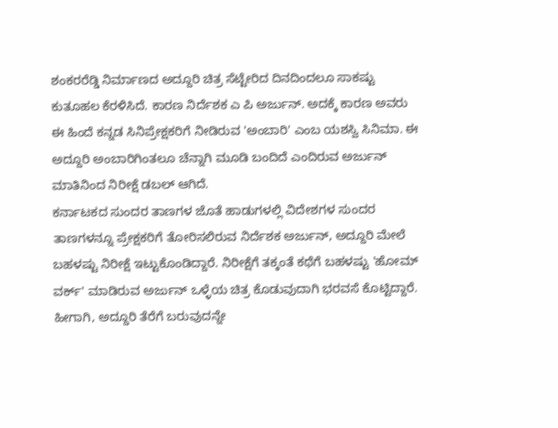ಶಂಕರರೆಡ್ಡಿ ನಿರ್ಮಾಣದ ಅದ್ದೂರಿ ಚಿತ್ರ ಸೆಟ್ಟೇರಿದ ದಿನದಿಂದಲೂ ಸಾಕಷ್ಟು ಕುತೂಹಲ ಕೆರಳಿಸಿದೆ. ಕಾರಣ ನಿರ್ದೆಶಕ ಎ ಪಿ ಅರ್ಜುನ್. ಅದಕ್ಕೆ ಕಾರಣ ಅವರು ಈ ಹಿಂದೆ ಕನ್ನಡ ಸಿನಿಪ್ರೇಕ್ಷಕರಿಗೆ ನೀಡಿರುವ 'ಅಂಬಾರಿ' ಎಂಬ ಯಶಸ್ವಿ ಸಿನಿಮಾ. ಈ ಅದ್ದೂರಿ ಅಂಬಾರಿಗಿಂತಲೂ ಚೆನ್ನಾಗಿ ಮೂಡಿ ಬಂದಿದೆ ಎಂದಿರುವ ಅರ್ಜುನ್ ಮಾತಿನಿಂದ ನಿರೀಕ್ಷೆ ಡಬಲ್ ಆಗಿದೆ.
ಕರ್ನಾಟಕದ ಸುಂದರ ತಾಣಗಳ ಜೊತೆ ಹಾಡುಗಳಲ್ಲಿ ವಿದೇಶಗಳ ಸುಂದರ ತಾಣಗಳನ್ನೂ ಪ್ರೇಕ್ಷಕರಿಗೆ ತೋರಿಸಲಿರುವ ನಿರ್ದೆಶಕ ಅರ್ಜುನ್, ಅದ್ದೂರಿ ಮೇಲೆ ಬಹಳಷ್ಟು ನಿರೀಕ್ಷೆ ಇಟ್ಟುಕೊಂಡಿದ್ದಾರೆ. ನಿರೀಕ್ಷೆಗೆ ತಕ್ಕಂತೆ ಕಥೆಗೆ ಬಹಳಷ್ಟು 'ಹೋಮ್ ವರ್ಕ್' ಮಾಡಿರುವ ಅರ್ಜುನ್ ಒಳ್ಳೆಯ ಚಿತ್ರ ಕೊಡುವುದಾಗಿ ಭರವಸೆ ಕೊಟ್ಟಿದ್ದಾರೆ. ಹೀಗಾಗಿ, ಅದ್ದೂರಿ ತೆರೆಗೆ ಬರುವುದನ್ನೇ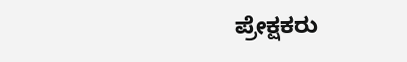ಪ್ರೇಕ್ಷಕರು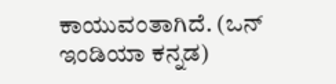ಕಾಯುವಂತಾಗಿದೆ. (ಒನ್ ಇಂಡಿಯಾ ಕನ್ನಡ)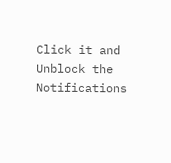Click it and Unblock the Notifications